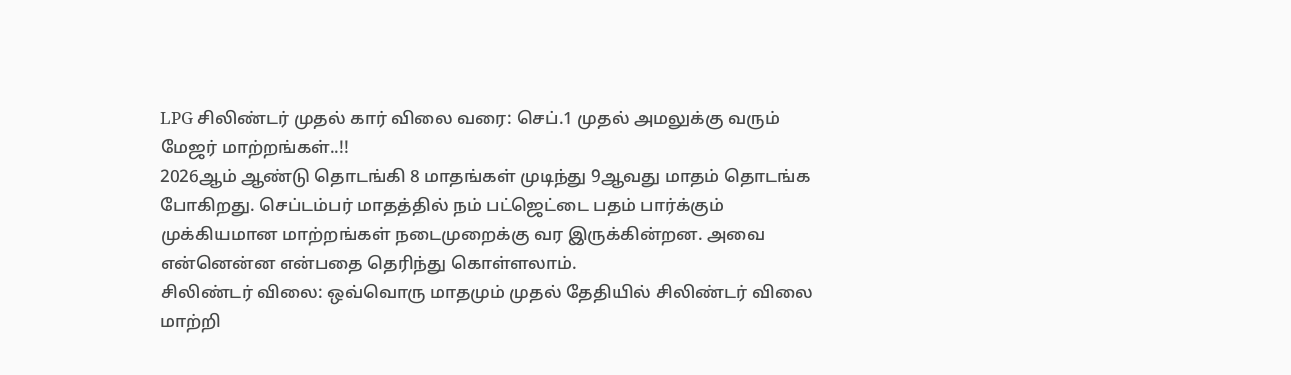LPG சிலிண்டர் முதல் கார் விலை வரை: செப்.1 முதல் அமலுக்கு வரும் மேஜர் மாற்றங்கள்..!!
2026ஆம் ஆண்டு தொடங்கி 8 மாதங்கள் முடிந்து 9ஆவது மாதம் தொடங்க போகிறது. செப்டம்பர் மாதத்தில் நம் பட்ஜெட்டை பதம் பார்க்கும் முக்கியமான மாற்றங்கள் நடைமுறைக்கு வர இருக்கின்றன. அவை என்னென்ன என்பதை தெரிந்து கொள்ளலாம்.
சிலிண்டர் விலை: ஒவ்வொரு மாதமும் முதல் தேதியில் சிலிண்டர் விலை மாற்றி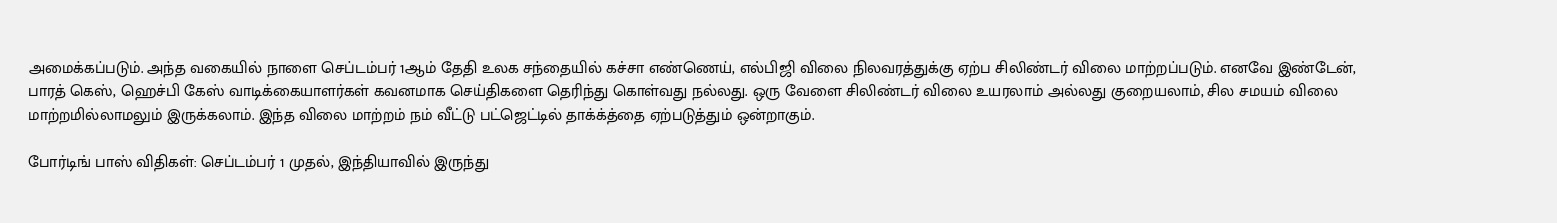அமைக்கப்படும். அந்த வகையில் நாளை செப்டம்பர் 1ஆம் தேதி உலக சந்தையில் கச்சா எண்ணெய், எல்பிஜி விலை நிலவரத்துக்கு ஏற்ப சிலிண்டர் விலை மாற்றப்படும். எனவே இண்டேன், பாரத் கெஸ், ஹெச்பி கேஸ் வாடிக்கையாளர்கள் கவனமாக செய்திகளை தெரிந்து கொள்வது நல்லது. ஒரு வேளை சிலிண்டர் விலை உயரலாம் அல்லது குறையலாம், சில சமயம் விலை மாற்றமில்லாமலும் இருக்கலாம். இந்த விலை மாற்றம் நம் வீட்டு பட்ஜெட்டில் தாக்க்த்தை ஏற்படுத்தும் ஒன்றாகும்.

போர்டிங் பாஸ் விதிகள்: செப்டம்பர் 1 முதல், இந்தியாவில் இருந்து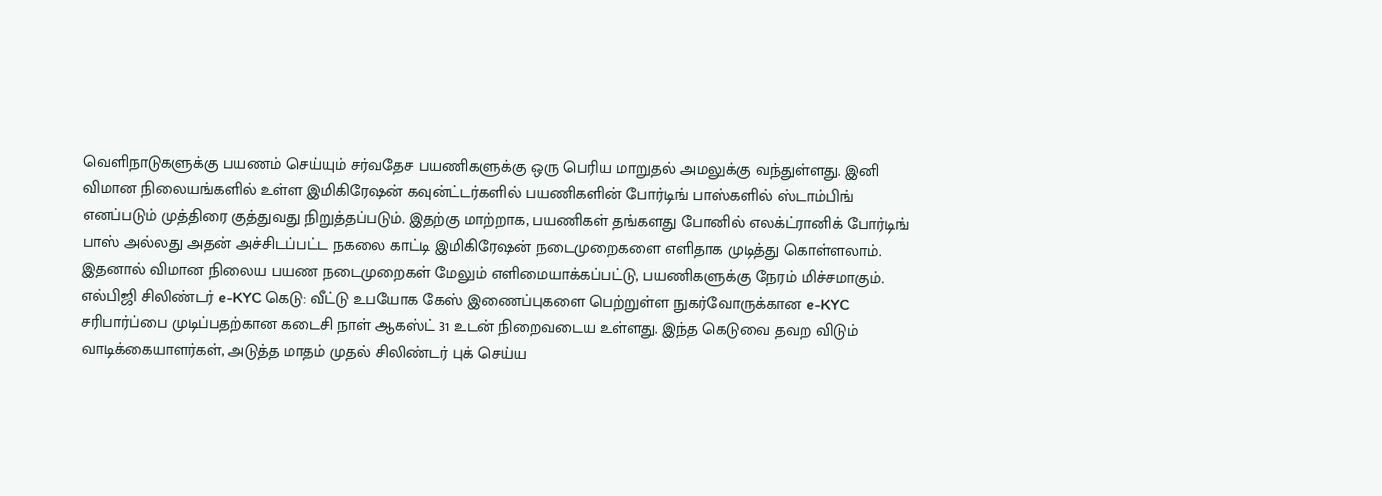வெளிநாடுகளுக்கு பயணம் செய்யும் சர்வதேச பயணிகளுக்கு ஒரு பெரிய மாறுதல் அமலுக்கு வந்துள்ளது. இனி விமான நிலையங்களில் உள்ள இமிகிரேஷன் கவுன்ட்டர்களில் பயணிகளின் போர்டிங் பாஸ்களில் ஸ்டாம்பிங் எனப்படும் முத்திரை குத்துவது நிறுத்தப்படும். இதற்கு மாற்றாக, பயணிகள் தங்களது போனில் எலக்ட்ரானிக் போர்டிங் பாஸ் அல்லது அதன் அச்சிடப்பட்ட நகலை காட்டி இமிகிரேஷன் நடைமுறைகளை எளிதாக முடித்து கொள்ளலாம். இதனால் விமான நிலைய பயண நடைமுறைகள் மேலும் எளிமையாக்கப்பட்டு, பயணிகளுக்கு நேரம் மிச்சமாகும்.
எல்பிஜி சிலிண்டர் e-KYC கெடு: வீட்டு உபயோக கேஸ் இணைப்புகளை பெற்றுள்ள நுகர்வோருக்கான e-KYC சரிபார்ப்பை முடிப்பதற்கான கடைசி நாள் ஆகஸ்ட் 31 உடன் நிறைவடைய உள்ளது. இந்த கெடுவை தவற விடும் வாடிக்கையாளர்கள், அடுத்த மாதம் முதல் சிலிண்டர் புக் செய்ய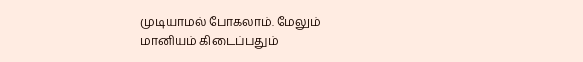முடியாமல் போகலாம். மேலும் மானியம் கிடைப்பதும்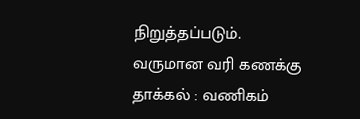நிறுத்தப்படும்.
வருமான வரி கணக்கு தாக்கல் : வணிகம்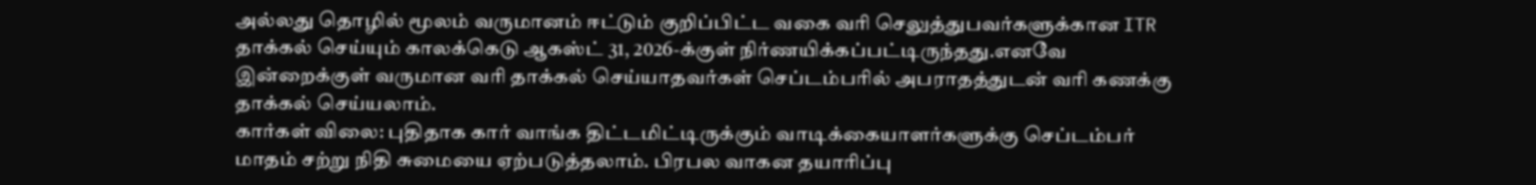அல்லது தொழில் மூலம் வருமானம் ஈட்டும் குறிப்பிட்ட வகை வரி செலுத்துபவர்களுக்கான ITR தாக்கல் செய்யும் காலக்கெடு ஆகஸ்ட் 31, 2026-க்குள் நிர்ணயிக்கப்பட்டிருந்தது.எனவே இன்றைக்குள் வருமான வரி தாக்கல் செய்யாதவர்கள் செப்டம்பரில் அபராதத்துடன் வரி கணக்கு தாக்கல் செய்யலாம்.
கார்கள் விலை: புதிதாக கார் வாங்க திட்டமிட்டிருக்கும் வாடிக்கையாளர்களுக்கு செப்டம்பர் மாதம் சற்று நிதி சுமையை ஏற்படுத்தலாம். பிரபல வாகன தயாரிப்பு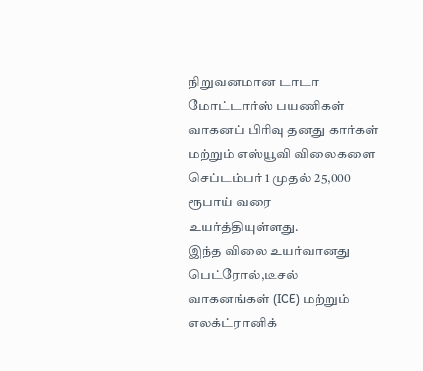நிறுவனமான டாடா மோட்டார்ஸ் பயணிகள் வாகனப் பிரிவு தனது கார்கள் மற்றும் எஸ்யூவி விலைகளை செப்டம்பர் 1 முதல் 25,000 ரூபாய் வரை உயர்த்தியுள்ளது.
இந்த விலை உயர்வானது பெட்ரோல்,டீசல் வாகனங்கள் (ICE) மற்றும் எலக்ட்ரானிக்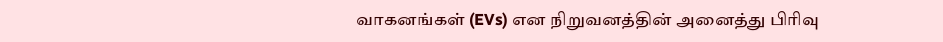வாகனங்கள் (EVs) என நிறுவனத்தின் அனைத்து பிரிவு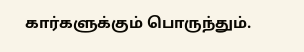கார்களுக்கும் பொருந்தும்.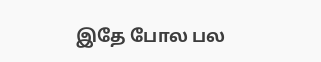இதே போல பல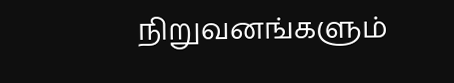நிறுவனங்களும்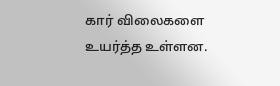கார் விலைகளை உயர்த்த உள்ளன.